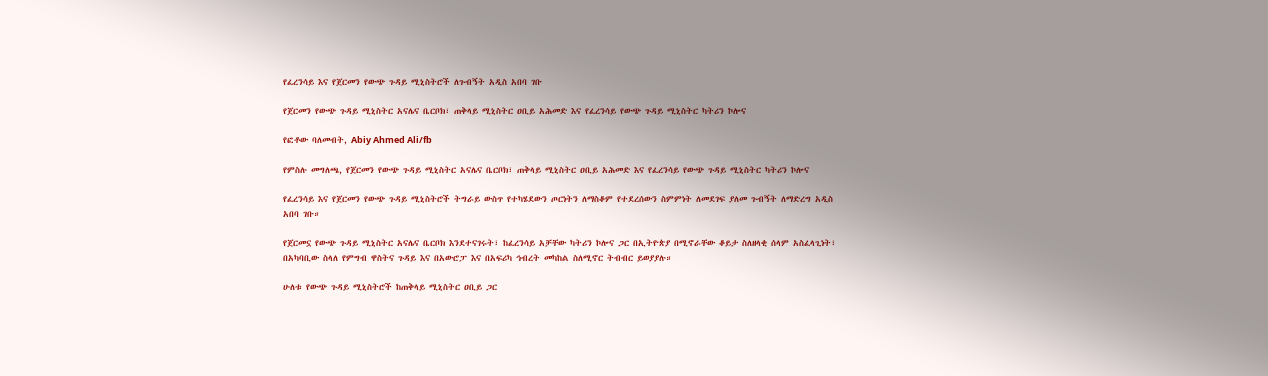የፈረንሳይ እና የጀርመን የውጭ ጉዳይ ሚኒስትሮች ለጉብኝት አዲስ አበባ ገቡ

የጀርመን የውጭ ጉዳይ ሚኒስትር አናሌና ቤርቦክ፣ ጠቅላይ ሚኒስትር ዐቢይ አሕመድ እና የፈረንሳይ የውጭ ጉዳይ ሚኒስትር ካትሪን ኮሎና

የፎቶው ባለመብት, Abiy Ahmed Ali/fb

የምስሉ መግለጫ, የጀርመን የውጭ ጉዳይ ሚኒስትር አናሌና ቤርቦክ፣ ጠቅላይ ሚኒስትር ዐቢይ አሕመድ እና የፈረንሳይ የውጭ ጉዳይ ሚኒስትር ካትሪን ኮሎና

የፈረንሳይ እና የጀርመን የውጭ ጉዳይ ሚኒስትሮች ትግራይ ውስጥ የተካሄደውን ጦርነትን ለማስቆም የተደረሰውን ስምምነት ለመደገፍ ያለመ ጉብኝት ለማድረግ አዲስ አበባ ገቡ።

የጀርመኗ የውጭ ጉዳይ ሚኒስትር አናሌና ቤርቦክ እንደተናገሩት፣ ከፈረንሳይ አቻቸው ካትሪን ኮሎና ጋር በኢትዮጵያ በሚኖራቸው ቆይታ ስለዘላቂ ሰላም አስፈላጊነት፣ በአካባቢው ስላለ የምግብ ዋስትና ጉዳይ እና በአውሮፓ እና በአፍሪካ ኅብረት መካከል ስለሚኖር ትብብር ይወያያሉ።

ሁለቱ የውጭ ጉዳይ ሚኒስትሮች ከጠቅላይ ሚኒስትር ዐቢይ ጋር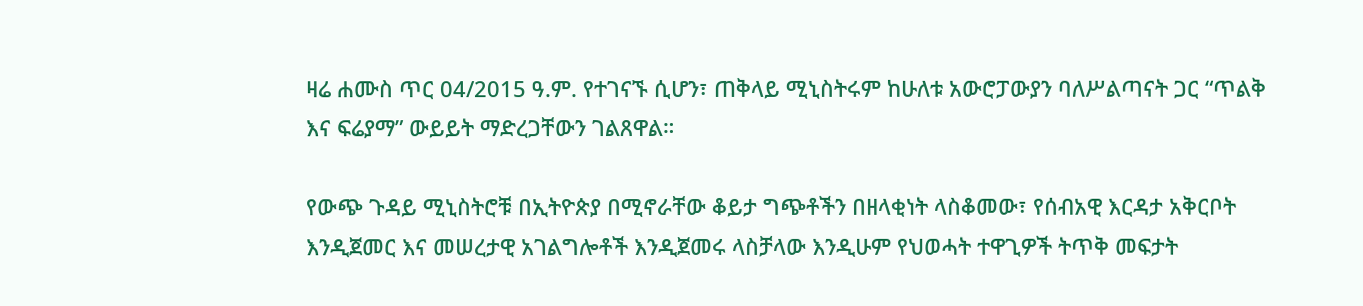ዛሬ ሐሙስ ጥር 04/2015 ዓ.ም. የተገናኙ ሲሆን፣ ጠቅላይ ሚኒስትሩም ከሁለቱ አውሮፓውያን ባለሥልጣናት ጋር “ጥልቅ እና ፍሬያማ” ውይይት ማድረጋቸውን ገልጸዋል።

የውጭ ጉዳይ ሚኒስትሮቹ በኢትዮጵያ በሚኖራቸው ቆይታ ግጭቶችን በዘላቂነት ላስቆመው፣ የሰብአዊ እርዳታ አቅርቦት እንዲጀመር እና መሠረታዊ አገልግሎቶች እንዲጀመሩ ላስቻላው እንዲሁም የህወሓት ተዋጊዎች ትጥቅ መፍታት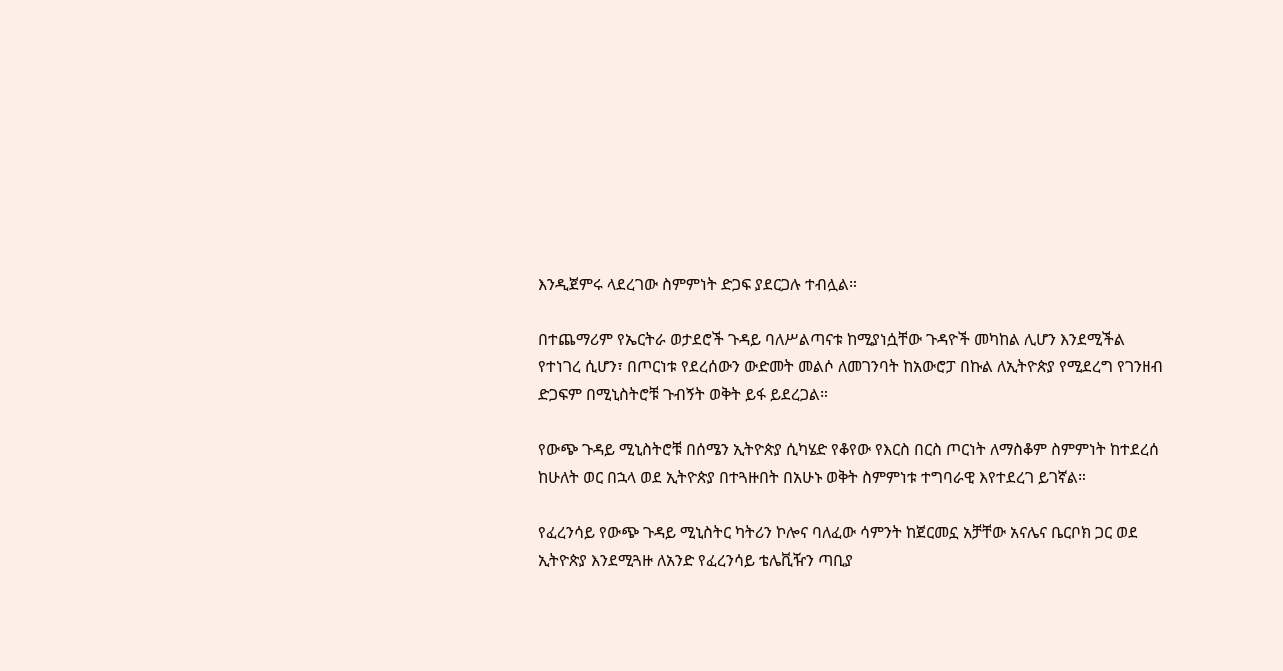እንዲጀምሩ ላደረገው ስምምነት ድጋፍ ያደርጋሉ ተብሏል።

በተጨማሪም የኤርትራ ወታደሮች ጉዳይ ባለሥልጣናቱ ከሚያነሷቸው ጉዳዮች መካከል ሊሆን እንደሚችል የተነገረ ሲሆን፣ በጦርነቱ የደረሰውን ውድመት መልሶ ለመገንባት ከአውሮፓ በኩል ለኢትዮጵያ የሚደረግ የገንዘብ ድጋፍም በሚኒስትሮቹ ጉብኝት ወቅት ይፋ ይደረጋል።

የውጭ ጉዳይ ሚኒስትሮቹ በሰሜን ኢትዮጵያ ሲካሄድ የቆየው የእርስ በርስ ጦርነት ለማስቆም ስምምነት ከተደረሰ ከሁለት ወር በኋላ ወደ ኢትዮጵያ በተጓዙበት በአሁኑ ወቅት ስምምነቱ ተግባራዊ እየተደረገ ይገኛል።

የፈረንሳይ የውጭ ጉዳይ ሚኒስትር ካትሪን ኮሎና ባለፈው ሳምንት ከጀርመኗ አቻቸው አናሌና ቤርቦክ ጋር ወደ ኢትዮጵያ እንደሚጓዙ ለአንድ የፈረንሳይ ቴሌቪዥን ጣቢያ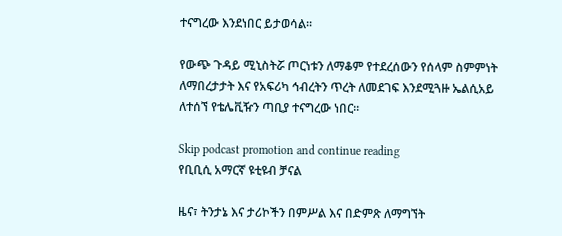ተናግረው እንደነበር ይታወሳል።

የውጭ ጉዳይ ሚኒስትሯ ጦርነቱን ለማቆም የተደረሰውን የሰላም ስምምነት ለማበረታታት እና የአፍሪካ ኅብረትን ጥረት ለመደገፍ እንደሚጓዙ ኤልሲአይ ለተሰኘ የቴሌቪዥን ጣቢያ ተናግረው ነበር።

Skip podcast promotion and continue reading
የቢቢሲ አማርኛ ዩቲዩብ ቻናል

ዜና፣ ትንታኔ እና ታሪኮችን በምሥል እና በድምጽ ለማግኘት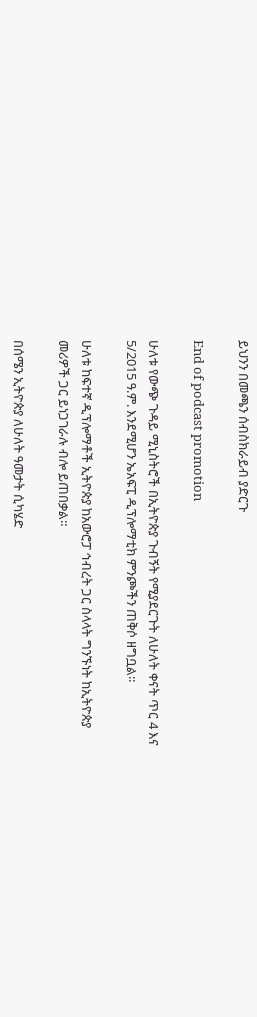ይህንን በመጫን ሰብስክራይብ ያድርጉ

End of podcast promotion

ሁለቱ የውጭ ጉዳይ ሚኒስትሮች በኢትዮጵያ ጉብኝት የሚያደርጉት ለሁለት ቀናት ጥር 4 እና 5/2015 ዓ.ም. እንደሚሆን ኤአፍፒ ዲፕሎማቲክ ምንጮችን ጠቅሶ ዘግቧል።

ሁለቱ ከፍተኛ ዲፕሎማቶች ኢትዮጵያ ከአውሮፓ ኅብረት ጋር ስላላት ግንኙነት ከኢትዮጵያ መሪዎች ጋር ይነጋገራሉ ብሎ ይጠበቃል።

በሰሜን ኢትዮጵያ ለሁለት ዓመታት ሲካሄድ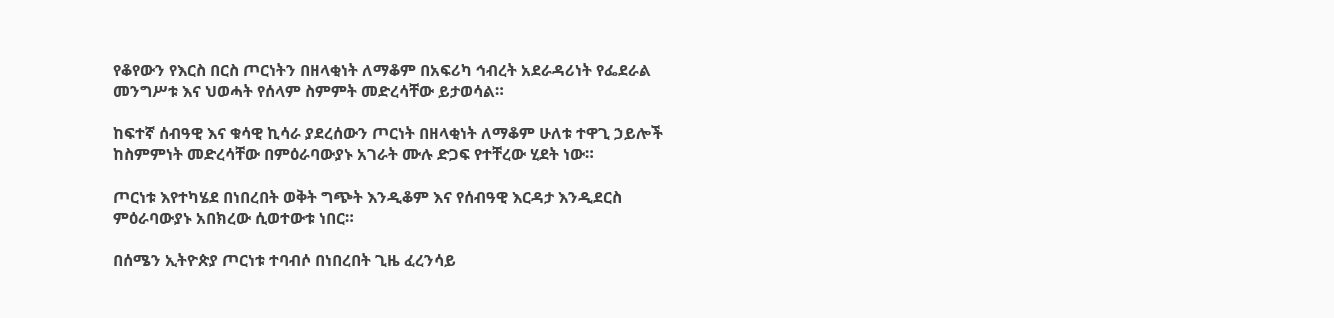የቆየውን የእርስ በርስ ጦርነትን በዘላቂነት ለማቆም በአፍሪካ ኅብረት አደራዳሪነት የፌደራል መንግሥቱ እና ህወሓት የሰላም ስምምት መድረሳቸው ይታወሳል።

ከፍተኛ ሰብዓዊ እና ቁሳዊ ኪሳራ ያደረሰውን ጦርነት በዘላቂነት ለማቆም ሁለቱ ተዋጊ ኃይሎች ከስምምነት መድረሳቸው በምዕራባውያኑ አገራት ሙሉ ድጋፍ የተቸረው ሂደት ነው።

ጦርነቱ እየተካሄደ በነበረበት ወቅት ግጭት እንዲቆም እና የሰብዓዊ እርዳታ እንዲደርስ ምዕራባውያኑ አበክረው ሲወተውቱ ነበር።

በሰሜን ኢትዮጵያ ጦርነቱ ተባብሶ በነበረበት ጊዜ ፈረንሳይ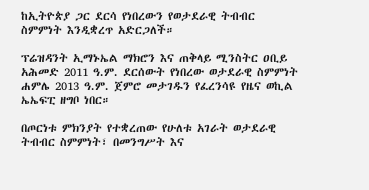ከኢትዮጵያ ጋር ደርሳ የነበረውን የወታደራዊ ትብብር ስምምነት እንዲቋረጥ አድርጋለች።

ፕሬዝዳንት ኢማኑኤል ማክሮን እና ጠቅላይ ሚንስትር ዐቢይ አሕመድ 2011 ዓ.ም. ደርሰውት የነበረው ወታደራዊ ስምምነት ሐምሌ 2013 ዓ.ም. ጀምሮ መታገዱን የፈረንሳዩ የዜና ወኪል ኤኤፍፒ ዘግቦ ነበር።

በጦርነቱ ምክንያት የተቋረጠው የሁለቱ አገራት ወታደራዊ ትብብር ስምምነት፣ በመንግሥት እና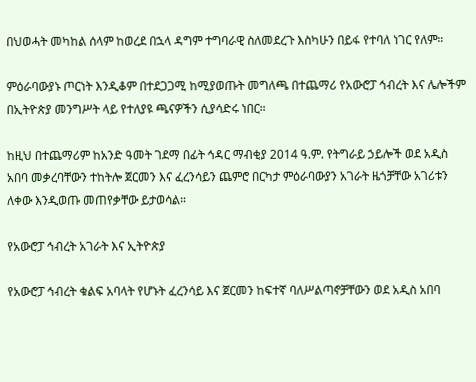በህወሓት መካከል ሰላም ከወረደ በኋላ ዳግም ተግባራዊ ስለመደረጉ እስካሁን በይፋ የተባለ ነገር የለም።

ምዕራባውያኑ ጦርነት እንዲቆም በተደጋጋሚ ከሚያወጡት መግለጫ በተጨማሪ የአውሮፓ ኅብረት እና ሌሎችም በኢትዮጵያ መንግሥት ላይ የተለያዩ ጫናዎችን ሲያሳድሩ ነበር።

ከዚህ በተጨማሪም ከአንድ ዓመት ገደማ በፊት ኅዳር ማብቂያ 2014 ዓ.ም. የትግራይ ኃይሎች ወደ አዲስ አበባ መቃረባቸውን ተከትሎ ጀርመን እና ፈረንሳይን ጨምሮ በርካታ ምዕራባውያን አገራት ዜጎቻቸው አገሪቱን ለቀው እንዲወጡ መጠየቃቸው ይታወሳል።

የአውሮፓ ኅብረት አገራት እና ኢትዮጵያ

የአውሮፓ ኅብረት ቁልፍ አባላት የሆኑት ፈረንሳይ እና ጀርመን ከፍተኛ ባለሥልጣኖቻቸውን ወደ አዲስ አበባ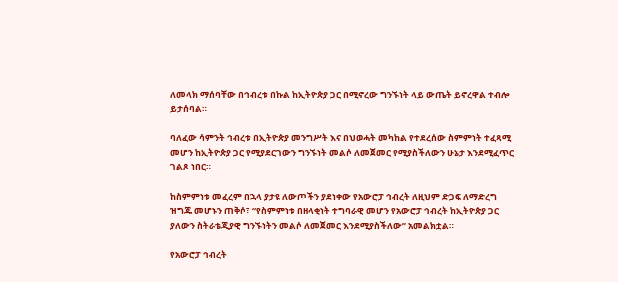ለመላክ ማሰባቸው በኅብረቱ በኩል ከኢትዮጵያ ጋር በሚኖረው ግንኙነት ላይ ውጤት ይኖረዋል ተብሎ ይታሰባል።

ባለፈው ሳምንት ኅብረቱ በኢትዮጵያ መንግሥት እና በህወሓት መካከል የተደረሰው ስምምነት ተፈጻሚ መሆን ከኢትዮጵያ ጋር የሚያደርገውን ግንኙነት መልሶ ለመጀመር የሚያስችለውን ሁኔታ እንደሚፈጥር ገልጾ ነበር።

ከስምምነቱ መፈረም በኋላ ያታዩ ለውጦችን ያደነቀው የአውሮፓ ኅብረት ለዚህም ድጋፍ ለማድረግ ዝግጁ መሆኑን ጠቅሶ፣ “የስምምነቱ በዘላቂነት ተግባራዊ መሆን የአውሮፓ ኅብረት ከኢትዮጵያ ጋር ያለውን ስትራቴጂያዊ ግንኙነትን መልሶ ለመጀመር እንደሚያስችለው” አመልክቷል።

የአውሮፓ ኅብረት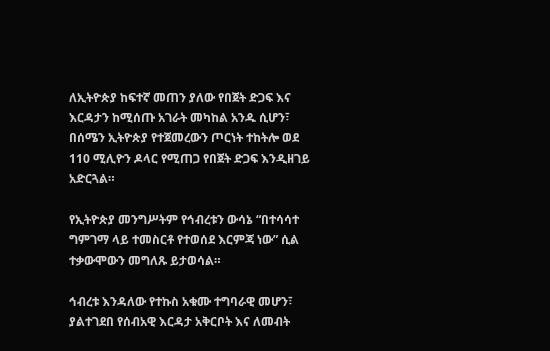ለኢትዮጵያ ከፍተኛ መጠን ያለው የበጀት ድጋፍ እና እርዳታን ከሚሰጡ አገራት መካከል አንዱ ሲሆን፣ በሰሜን ኢትዮጵያ የተጀመረውን ጦርነት ተከትሎ ወደ 110 ሚሊዮን ዶላር የሚጠጋ የበጀት ድጋፍ እንዲዘገይ አድርጓል።

የኢትዮጵያ መንግሥትም የኅብረቱን ውሳኔ “በተሳሳተ ግምገማ ላይ ተመስርቶ የተወሰደ እርምጃ ነው” ሲል ተቃውሞውን መግለጹ ይታወሳል።

ኅብረቱ እንዳለው የተኩስ አቁሙ ተግባራዊ መሆን፣ ያልተገደበ የሰብአዊ እርዳታ አቅርቦት እና ለመብት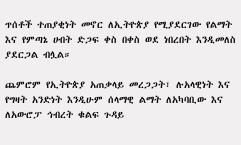ጥሰቶች ተጠያቂነት መኖር ለኢትዮጵያ የሚያደርገው የልማት እና የምጣኔ ሀብት ድጋፍ ቀስ በቀስ ወደ ነበረበት እንዲመለስ ያደርጋል ብሏል።

ጨምሮም የኢትዮጵያ አጠቃላይ መረጋጋት፣ ሉአላዊነት እና የግዛት አንድነት እንዲሁም ሰላማዊ ልማት ለአካባቢው እና ለአውሮፓ ኅብረት ቁልፍ ጉዳይ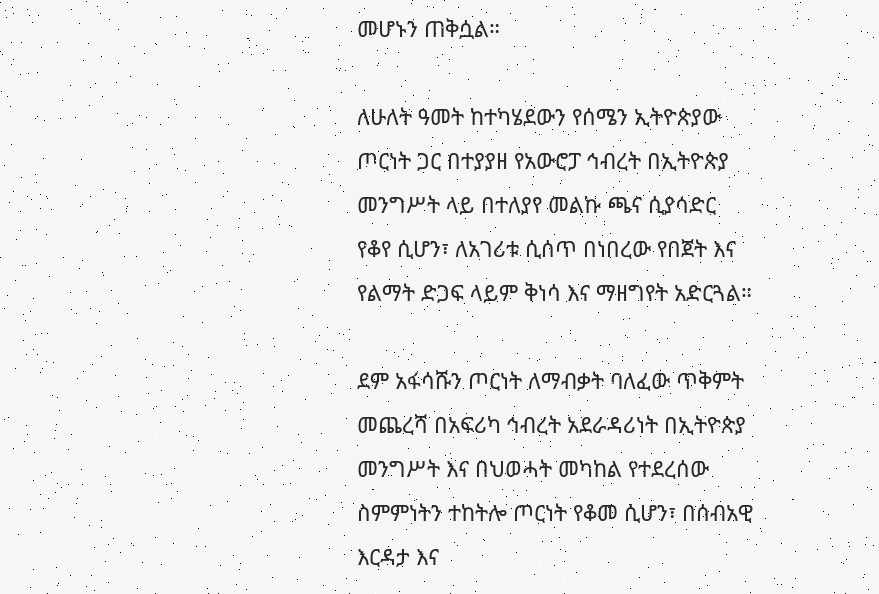መሆኑን ጠቅሷል።

ለሁለት ዓመት ከተካሄደውን የሰሜን ኢትዮጵያው ጦርነት ጋር በተያያዘ የአውሮፓ ኅብረት በኢትዮጵያ መንግሥት ላይ በተለያየ መልኩ ጫና ሲያሳድር የቆየ ሲሆን፣ ለአገሪቱ ሲሰጥ በነበረው የበጀት እና የልማት ድጋፍ ላይም ቅነሳ እና ማዘግየት አድርጓል።

ደም አፋሳሹን ጦርነት ለማብቃት ባለፈው ጥቅምት መጨረሻ በአፍሪካ ኅብረት አደራዳሪነት በኢትዮጵያ መንግሥት እና በህወሓት መካከል የተደረሰው ስምምነትን ተከትሎ ጦርነት የቆመ ሲሆን፣ በሰብአዊ እርዳታ እና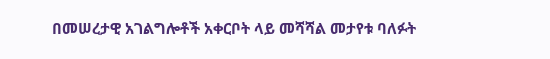በመሠረታዊ አገልግሎቶች አቀርቦት ላይ መሻሻል መታየቱ ባለፉት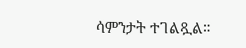ሳምንታት ተገልጿል።